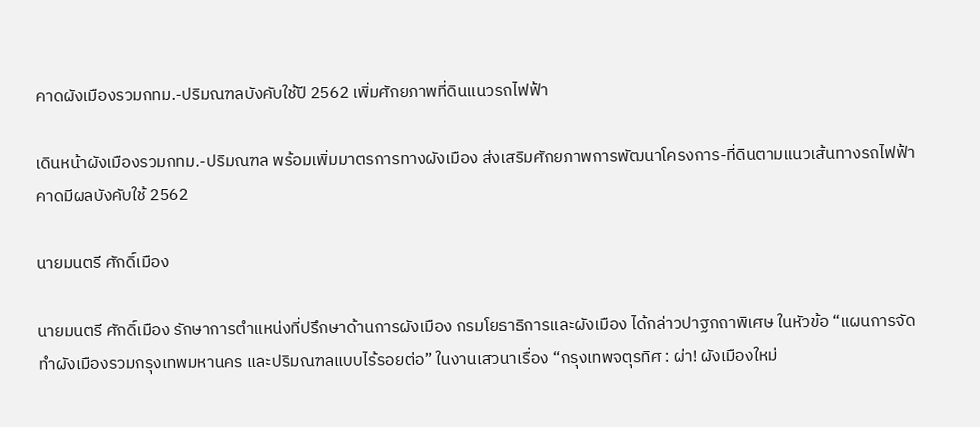คาดผังเมืองรวมกทม.-ปริมณฑลบังคับใช้ปี 2562 เพิ่มศักยภาพที่ดินแนวรถไฟฟ้า

เดินหน้าผังเมืองรวมกทม.-ปริมณฑล พร้อมเพิ่มมาตรการทางผังเมือง ส่งเสริมศักยภาพการพัฒนาโครงการ-ที่ดินตามแนวเส้นทางรถไฟฟ้า  คาดมีผลบังคับใช้ 2562

นายมนตรี ศักดิ์เมือง

นายมนตรี ศักดิ์เมือง รักษาการตำแหน่งที่ปรึกษาด้านการผังเมือง กรมโยธาธิการและผังเมือง ได้กล่าวปาฐกถาพิเศษ ในหัวข้อ “แผนการจัดทำผังเมืองรวมกรุงเทพมหานคร และปริมณฑลแบบไร้รอยต่อ” ในงานเสวนาเรื่อง “กรุงเทพจตุรทิศ : ผ่า! ผังเมืองใหม่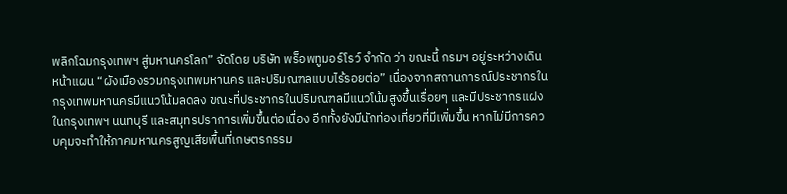พลิกโฉมกรุงเทพฯ สู่มหานครโลก” จัดโดย บริษัท พร็อพทูมอร์โรว์ จำกัด ว่า ขณะนี้ กรมฯ อยู่ระหว่างเดินหน้าแผน “ผังเมืองรวมกรุงเทพมหานคร และปริมณฑลแบบไร้รอยต่อ” เนื่องจากสถานการณ์ประชากรในกรุงเทพมหานครมีแนวโน้มลดลง ขณะที่ประชากรในปริมณฑลมีแนวโน้มสูงขึ้นเรื่อยๆ และมีประชากรแฝงในกรุงเทพฯ นนทบุรี และสมุทรปราการเพิ่มขึ้นต่อเนื่อง อีกทั้งยังมีนักท่องเที่ยวที่มีเพิ่มขึ้น หากไม่มีการควบคุมจะทำให้ภาคมหานครสูญเสียพื้นที่เกษตรกรรม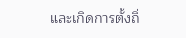และเกิดการตั้งถิ่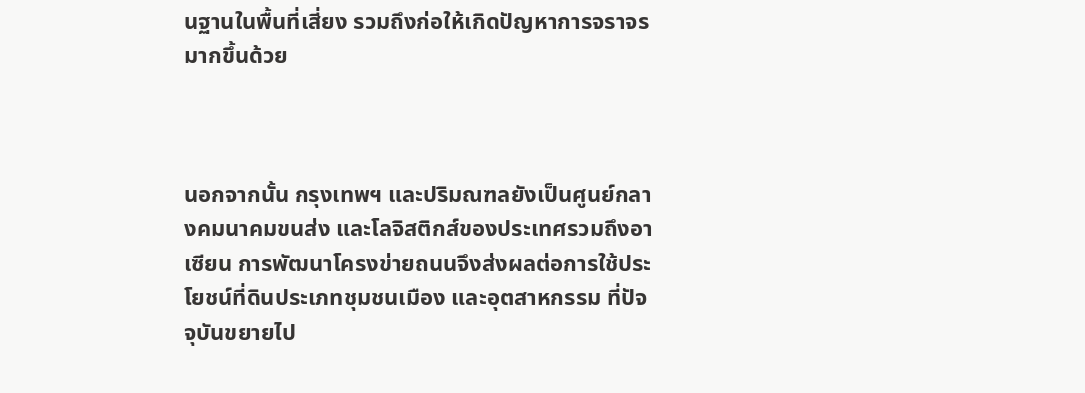นฐานในพื้นที่เสี่ยง รวมถึงก่อให้เกิดปัญหาการจราจรมากขึ้นด้วย



นอกจากนั้น กรุงเทพฯ และปริมณฑลยังเป็นศูนย์กลางคมนาคมขนส่ง และโลจิสติกส์ของประเทศรวมถึงอาเซียน การพัฒนาโครงข่ายถนนจึงส่งผลต่อการใช้ประโยชน์ที่ดินประเภทชุมชนเมือง และอุตสาหกรรม ที่ปัจจุบันขยายไป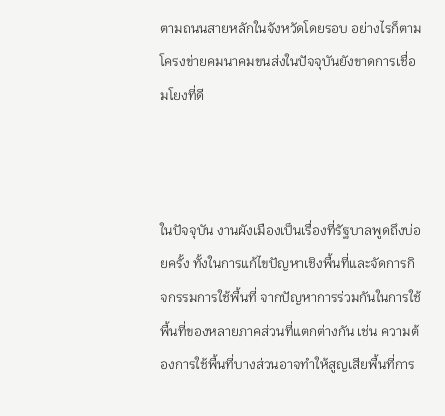ตามถนนสายหลักในจังหวัดโดยรอบ อย่างไรก็ตามโครงข่ายคมนาคมขนส่งในปัจจุบันยังขาดการเชื่อมโยงที่ดี



ในปัจจุบัน งานผังเมืองเป็นเรื่องที่รัฐบาลพูดถึงบ่อยครั้ง ทั้งในการแก้ไขปัญหาเชิงพื้นที่และจัดการกิจกรรมการใช้พื้นที่ จากปัญหาการร่วมกันในการใช้พื้นที่ของหลายภาคส่วนที่แตกต่างกัน เช่น ความต้องการใช้พื้นที่บางส่วนอาจทำให้สูญเสียพื้นที่การ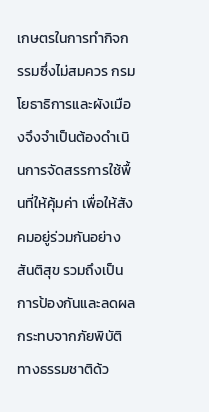เกษตรในการทำกิจกรรมซึ่งไม่สมควร กรมโยธาธิการและผังเมืองจึงจำเป็นต้องดำเนินการจัดสรรการใช้พื้นที่ให้คุ้มค่า เพื่อให้สังคมอยู่ร่วมกันอย่างสันติสุข รวมถึงเป็นการป้องกันและลดผลกระทบจากภัยพิบัติทางธรรมชาติด้ว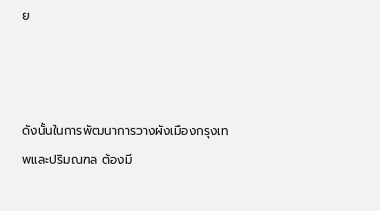ย



ดังนั้นในการพัฒนาการวางผังเมืองกรุงเทพและปริมณฑล ต้องมี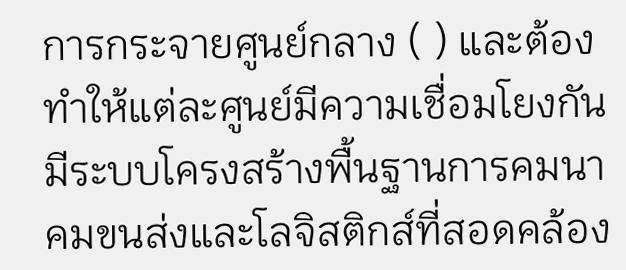การกระจายศูนย์กลาง ( ) และต้องทำให้แต่ละศูนย์มีความเชื่อมโยงกัน มีระบบโครงสร้างพื้นฐานการคมนาคมขนส่งและโลจิสติกส์ที่สอดคล้อง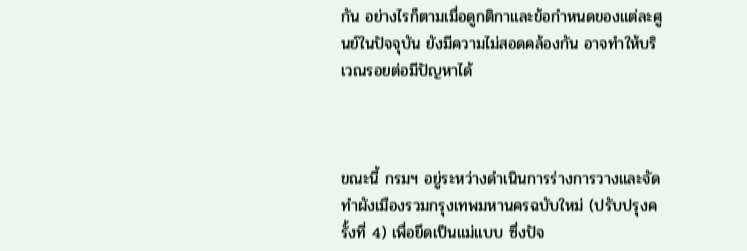กัน อย่างไรก็ตามเมื่อดูกติกาและข้อกำหนดของแต่ละศูนย์ในปัจจุบัน ยังมีความไม่สอดคล้องกัน อาจทำให้บริเวณรอยต่อมีปัญหาได้



ขณะนี้ กรมฯ อยู่ระหว่างดำเนินการร่างการวางและจัดทำผังเมืองรวมกรุงเทพมหานครฉบับใหม่ (ปรับปรุงครั้งที่ 4) เพื่อยึดเป็นแม่แบบ ซึ่งปัจ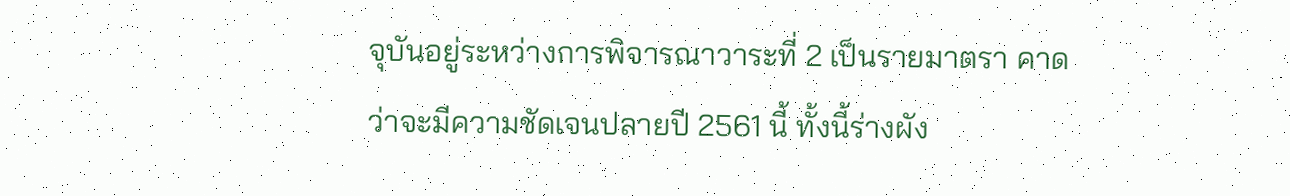จุบันอยู่ระหว่างการพิจารณาวาระที่ 2 เป็นรายมาตรา คาดว่าจะมีความชัดเจนปลายปี 2561 นี้ ทั้งนี้ร่างผัง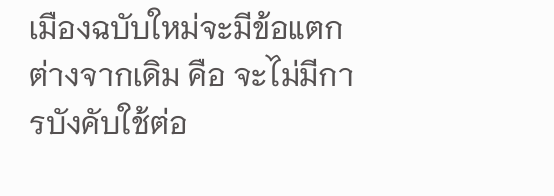เมืองฉบับใหม่จะมีข้อแตกต่างจากเดิม คือ จะไม่มีการบังคับใช้ต่อ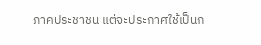ภาคประชาชน แต่จะประกาศใช้เป็นก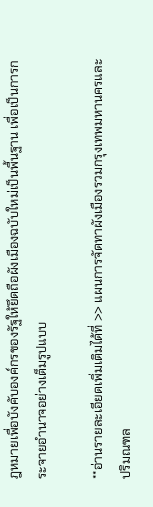ฎหมายเพื่อบังคับองค์กรของรัฐให้ยึดถือผังเมืองฉบับใหม่เป็นพื้นฐาน เพื่อเป็นการกระจายอำนาจอย่างเต็มรูปแบบ

**อ่านรายละเอียดเพิ่มเติมได้ที่ >> แผนการจัดทาผังเมืองรวมกรุงเทพมหานครและปริมณฑล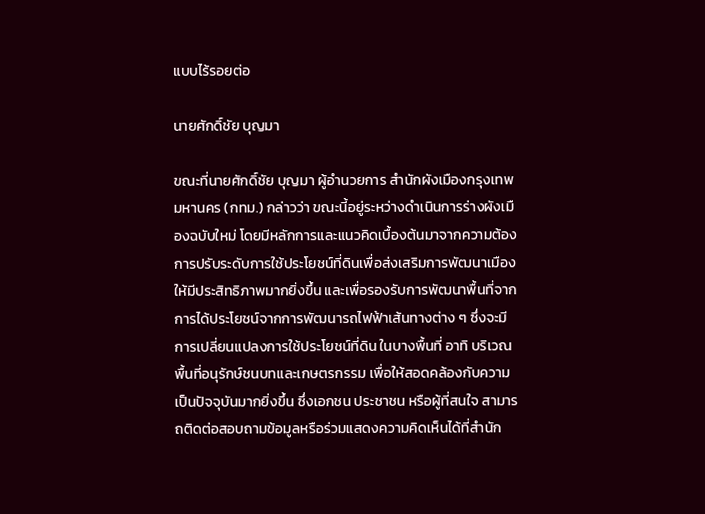แบบไร้รอยต่อ

นายศักดิ์ชัย บุญมา

ขณะที่นายศักดิ์ชัย บุญมา ผู้อำนวยการ สำนักผังเมืองกรุงเทพมหานคร (กทม.) กล่าวว่า ขณะนี้อยู่ระหว่างดำเนินการร่างผังเมืองฉบับใหม่ โดยมีหลักการและแนวคิดเบื้องต้นมาจากความต้องการปรับระดับการใช้ประโยชน์ที่ดินเพื่อส่งเสริมการพัฒนาเมืองให้มีประสิทธิภาพมากยิ่งขึ้น และเพื่อรองรับการพัฒนาพื้นที่จากการได้ประโยชน์จากการพัฒนารถไฟฟ้าเส้นทางต่าง ๆ ซึ่งจะมีการเปลี่ยนแปลงการใช้ประโยชน์ที่ดิน ในบางพื้นที่ อาทิ บริเวณพื้นที่อนุรักษ์ชนบทและเกษตรกรรม เพื่อให้สอดคล้องกับความเป็นปัจจุบันมากยิ่งขึ้น ซึ่งเอกชน ประชาชน หรือผู้ที่สนใจ สามารถติดต่อสอบถามข้อมูลหรือร่วมแสดงความคิดเห็นได้ที่สำนัก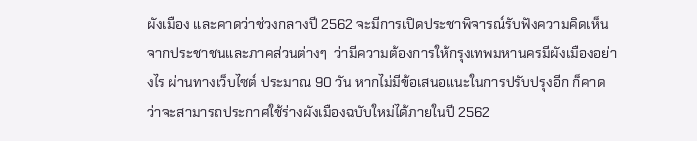ผังเมือง และคาดว่าช่วงกลางปี 2562 จะมีการเปิดประชาพิจารณ์รับฟังความคิดเห็นจากประชาชนและภาคส่วนต่างๆ  ว่ามีความต้องการให้กรุงเทพมหานครมีผังเมืองอย่างไร ผ่านทางเว็บไซต์ ประมาณ 90 วัน หากไม่มีข้อเสนอแนะในการปรับปรุงอีก ก็คาดว่าจะสามารถประกาศใช้ร่างผังเมืองฉบับใหม่ได้ภายในปี 2562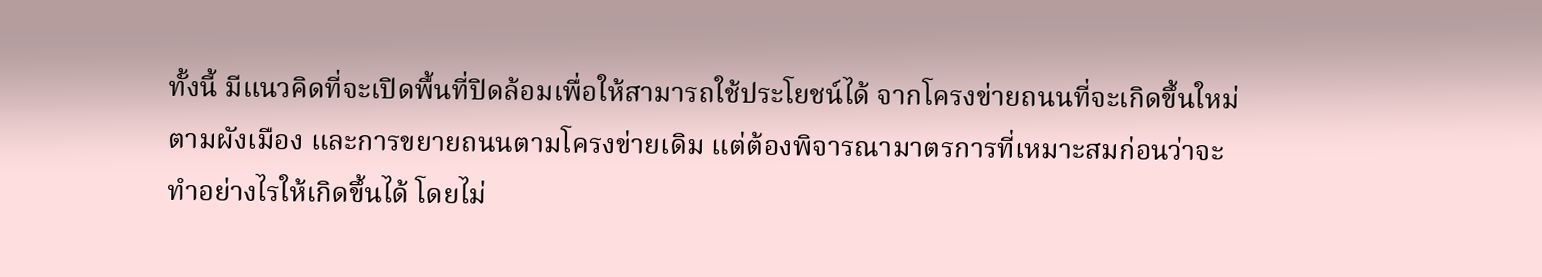ทั้งนี้ มีแนวคิดที่จะเปิดพื้นที่ปิดล้อมเพื่อให้สามารถใช้ประโยชน์ได้ จากโครงข่ายถนนที่จะเกิดขึ้นใหม่ตามผังเมือง และการขยายถนนตามโครงข่ายเดิม แต่ต้องพิจารณามาตรการที่เหมาะสมก่อนว่าจะทำอย่างไรให้เกิดขึ้นได้ โดยไม่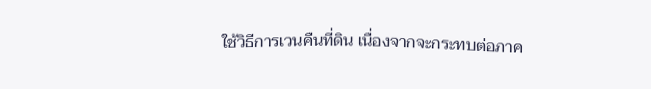ใช้วิธีการเวนคืนที่ดิน เนื่องจากจะกระทบต่อภาค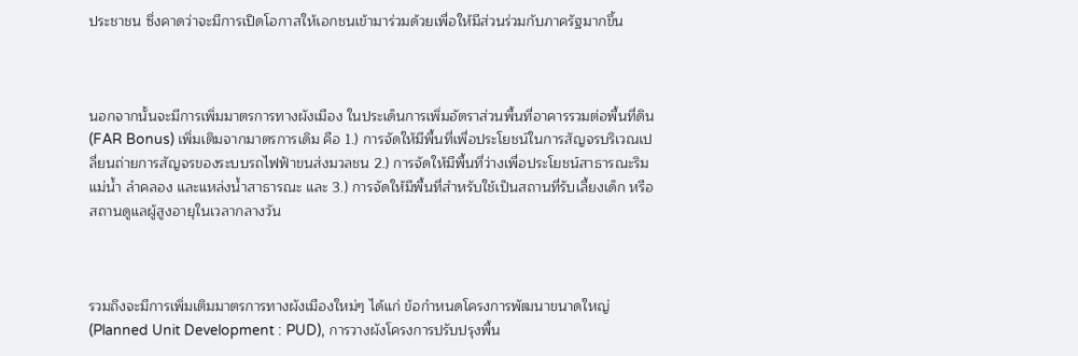ประชาชน ซึ่งคาดว่าจะมีการเปิดโอกาสให้เอกชนเข้ามาร่วมด้วยเพื่อให้มีส่วนร่วมกับภาครัฐมากขึ้น



นอกจากนั้นจะมีการเพิ่มมาตรการทางผังเมือง ในประเด็นการเพิ่มอัตราส่วนพื้นที่อาคารรวมต่อพื้นที่ดิน (FAR Bonus) เพิ่มเติมจากมาตรการเดิม คือ 1.) การจัดให้มีพื้นที่เพื่อประโยชน์ในการสัญจรบริเวณเปลี่ยนถ่ายการสัญจรของระบบรถไฟฟ้าขนส่งมวลชน 2.) การจัดให้มีพื้นที่ว่างเพื่อประโยชน์สาธารณะริมแม่น้ำ ลำคลอง และแหล่งน้ำสาธารณะ และ 3.) การจัดให้มีพื้นที่สำหรับใช้เป็นสถานที่รับเลี้ยงเด็ก หรือสถานดูแลผู้สูงอายุในเวลากลางวัน



รวมถึงจะมีการเพิ่มเติมมาตรการทางผังเมืองใหม่ๆ ได้แก่ ข้อกำหนดโครงการพัฒนาขนาดใหญ่ (Planned Unit Development : PUD), การวางผังโครงการปรับปรุงพื้น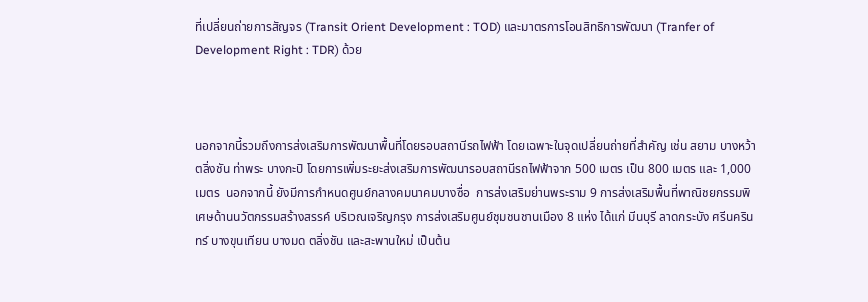ที่เปลี่ยนถ่ายการสัญจร (Transit Orient Development : TOD) และมาตรการโอนสิทธิการพัฒนา (Tranfer of Development Right : TDR) ด้วย



นอกจากนี้รวมถึงการส่งเสริมการพัฒนาพื้นที่โดยรอบสถานีรถไฟฟ้า โดยเฉพาะในจุดเปลี่ยนถ่ายที่สำคัญ เช่น สยาม บางหว้า ตลิ่งชัน ท่าพระ บางกะปิ โดยการเพิ่มระยะส่งเสริมการพัฒนารอบสถานีรถไฟฟ้าจาก 500 เมตร เป็น 800 เมตร และ 1,000 เมตร  นอกจากนี้ ยังมีการกำหนดศูนย์กลางคมนาคมบางซื่อ  การส่งเสริมย่านพระราม 9 การส่งเสริมพื้นที่พาณิชยกรรมพิเศษด้านนวัตกรรมสร้างสรรค์ บริเวณเจริญกรุง การส่งเสริมศูนย์ชุมชนชานเมือง 8 แห่ง ได้แก่ มีนบุรี ลาดกระบัง ศรีนครินทร์ บางขุนเทียน บางมด ตลิ่งชัน และสะพานใหม่ เป็นต้น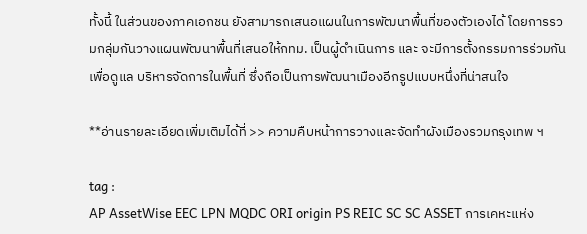ทั้งนี้ ในส่วนของภาคเอกชน ยังสามารถเสนอแผนในการพัฒนาพื้นที่ของตัวเองได้ โดยการรวมกลุ่มกันวางแผนพัฒนาพื้นที่เสนอให้กทม. เป็นผู้ดำเนินการ และ จะมีการตั้งกรรมการร่วมกันเพื่อดูแล บริหารจัดการในพื้นที่ ซึ่งถือเป็นการพัฒนาเมืองอีกรูปแบบหนึ่งที่น่าสนใจ

**อ่านรายละเอียดเพิ่มเติมได้ที่ >> ความคืบหน้าการวางและจัดทำผังเมืองรวมกรุงเทพ ฯ

tag :
AP AssetWise EEC LPN MQDC ORI origin PS REIC SC SC ASSET การเคหะแห่ง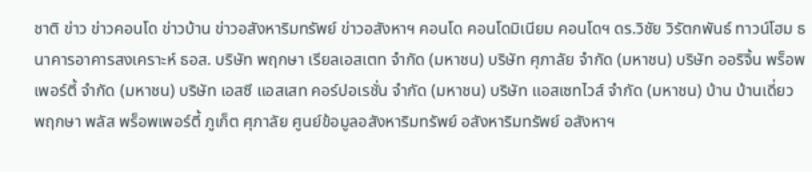ชาติ ข่าว ข่าวคอนโด ข่าวบ้าน ข่าวอสังหาริมทรัพย์ ข่าวอสังหาฯ คอนโด คอนโดมิเนียม คอนโดฯ ดร.วิชัย วิรัตกพันธ์ ทาวน์โฮม ธนาคารอาคารสงเคราะห์ ธอส. บริษัท พฤกษา เรียลเอสเตท จำกัด (มหาชน) บริษัท ศุภาลัย จำกัด (มหาชน) บริษัท ออริจิ้น พร็อพเพอร์ตี้ จำกัด (มหาชน) บริษัท เอสซี แอสเสท คอร์ปอเรชั่น จำกัด (มหาชน) บริษัท แอสเซทไวส์ จำกัด (มหาชน) บ้าน บ้านเดี่ยว พฤกษา พลัส พร็อพเพอร์ตี้ ภูเก็ต ศุภาลัย ศูนย์ข้อมูลอสังหาริมทรัพย์ อสังหาริมทรัพย์ อสังหาฯ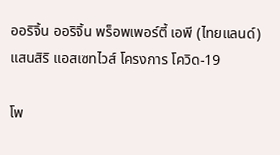ออริจิ้น ออริจิ้น พร็อพเพอร์ตี้ เอพี (ไทยแลนด์) แสนสิริ แอสเซทไวส์ โครงการ โควิด-19

โพ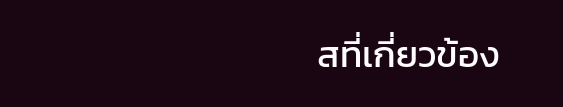สที่เกี่ยวข้อง